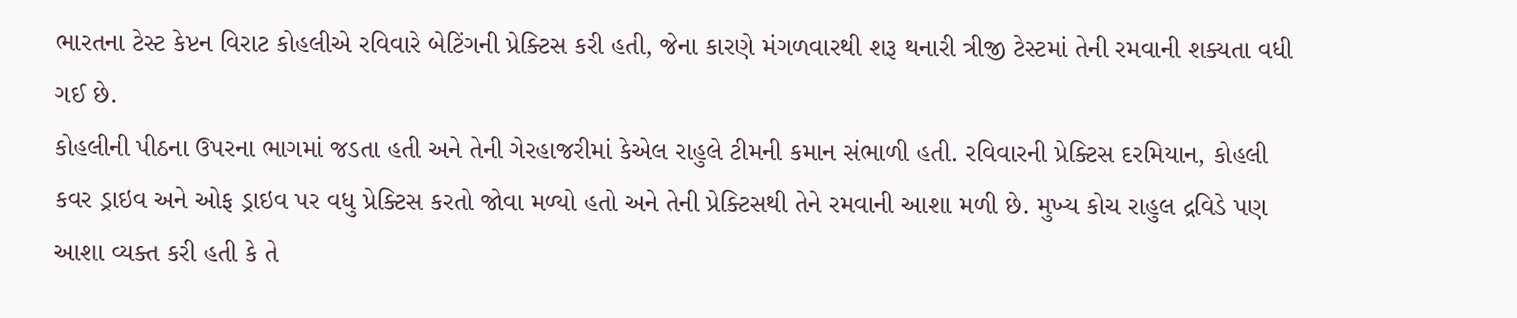ભારતના ટેસ્ટ કેપ્ટન વિરાટ કોહલીએ રવિવારે બેટિંગની પ્રેક્ટિસ કરી હતી, જેના કારણે મંગળવારથી શરૂ થનારી ત્રીજી ટેસ્ટમાં તેની રમવાની શક્યતા વધી ગઈ છે.
કોહલીની પીઠના ઉપરના ભાગમાં જડતા હતી અને તેની ગેરહાજરીમાં કેએલ રાહુલે ટીમની કમાન સંભાળી હતી. રવિવારની પ્રેક્ટિસ દરમિયાન, કોહલી કવર ડ્રાઇવ અને ઓફ ડ્રાઇવ પર વધુ પ્રેક્ટિસ કરતો જોવા મળ્યો હતો અને તેની પ્રેક્ટિસથી તેને રમવાની આશા મળી છે. મુખ્ય કોચ રાહુલ દ્રવિડે પણ આશા વ્યક્ત કરી હતી કે તે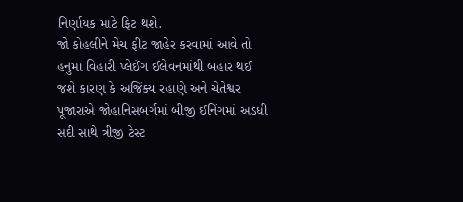નિર્ણાયક માટે ફિટ થશે.
જો કોહલીને મેચ ફીટ જાહેર કરવામાં આવે તો હનુમા વિહારી પ્લેઈંગ ઈલેવનમાંથી બહાર થઈ જશે કારણ કે અજિંક્ય રહાણે અને ચેતેશ્વર પૂજારાએ જોહાનિસબર્ગમાં બીજી ઈનિંગમાં અડધી સદી સાથે ત્રીજી ટેસ્ટ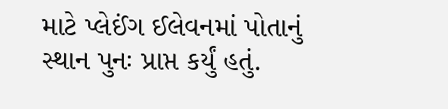માટે પ્લેઈંગ ઈલેવનમાં પોતાનું સ્થાન પુનઃ પ્રાપ્ત કર્યું હતું.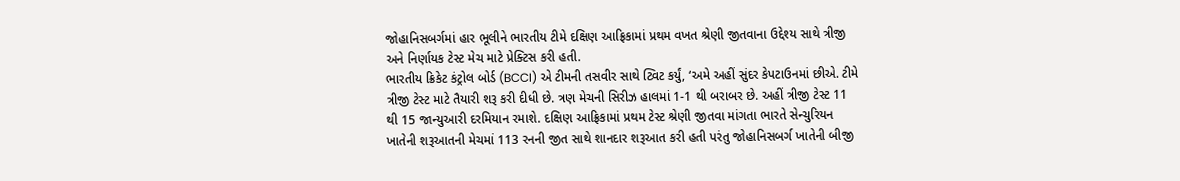જોહાનિસબર્ગમાં હાર ભૂલીને ભારતીય ટીમે દક્ષિણ આફ્રિકામાં પ્રથમ વખત શ્રેણી જીતવાના ઉદ્દેશ્ય સાથે ત્રીજી અને નિર્ણાયક ટેસ્ટ મેચ માટે પ્રેક્ટિસ કરી હતી.
ભારતીય ક્રિકેટ કંટ્રોલ બોર્ડ (BCCI) એ ટીમની તસવીર સાથે ટ્વિટ કર્યું, ‘અમે અહીં સુંદર કેપટાઉનમાં છીએ. ટીમે ત્રીજી ટેસ્ટ માટે તૈયારી શરૂ કરી દીધી છે. ત્રણ મેચની સિરીઝ હાલમાં 1-1 થી બરાબર છે. અહીં ત્રીજી ટેસ્ટ 11 થી 15 જાન્યુઆરી દરમિયાન રમાશે. દક્ષિણ આફ્રિકામાં પ્રથમ ટેસ્ટ શ્રેણી જીતવા માંગતા ભારતે સેન્ચુરિયન ખાતેની શરૂઆતની મેચમાં 113 રનની જીત સાથે શાનદાર શરૂઆત કરી હતી પરંતુ જોહાનિસબર્ગ ખાતેની બીજી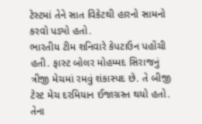ટેસ્ટમાં તેને સાત વિકેટથી હારનો સામનો કરવો પડ્યો હતો.
ભારતીય ટીમ શનિવારે કેપટાઉન પહોંચી હતી. ફાસ્ટ બોલર મોહમ્મદ સિરાજનું ત્રીજી મેચમાં રમવું શંકાસ્પદ છે. તે બીજી ટેસ્ટ મેચ દરમિયાન ઈજાગ્રસ્ત થયો હતો. તેના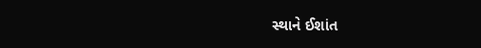સ્થાને ઈશાંત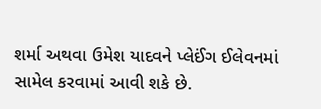શર્મા અથવા ઉમેશ યાદવને પ્લેઈંગ ઈલેવનમાં સામેલ કરવામાં આવી શકે છે.